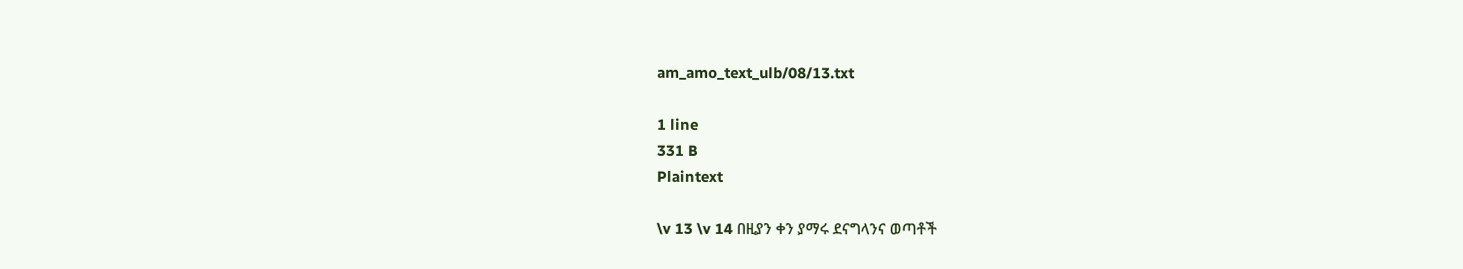am_amo_text_ulb/08/13.txt

1 line
331 B
Plaintext

\v 13 \v 14 በዚያን ቀን ያማሩ ደናግላንና ወጣቶች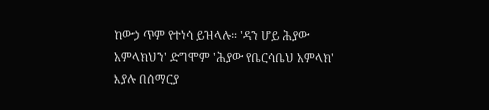ከውኃ ጥም የተነሳ ይዝላሉ። 'ዳን ሆይ ሕያው አምላክህን' ድግሞም 'ሕያው የቤርሳቤህ አምላክ' እያሉ በሰማርያ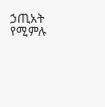ኃጢአት የሚምሉ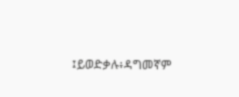፤ይወድቃሉ፥ዳግመኛም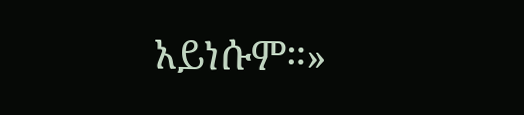አይነሱም።»